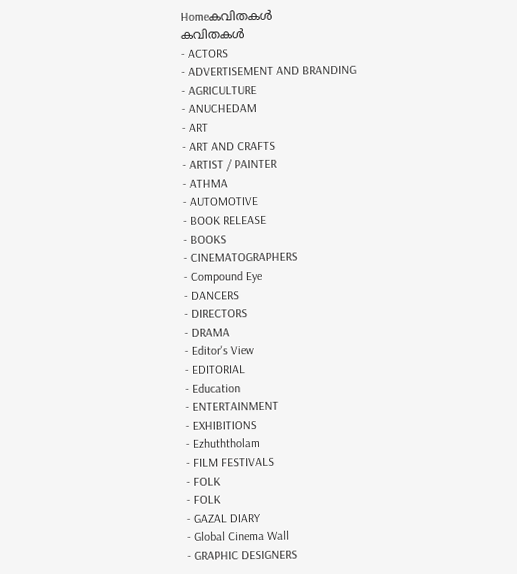Homeകവിതകൾ
കവിതകൾ
- ACTORS
- ADVERTISEMENT AND BRANDING
- AGRICULTURE
- ANUCHEDAM
- ART
- ART AND CRAFTS
- ARTIST / PAINTER
- ATHMA
- AUTOMOTIVE
- BOOK RELEASE
- BOOKS
- CINEMATOGRAPHERS
- Compound Eye
- DANCERS
- DIRECTORS
- DRAMA
- Editor's View
- EDITORIAL
- Education
- ENTERTAINMENT
- EXHIBITIONS
- Ezhuththolam
- FILM FESTIVALS
- FOLK
- FOLK
- GAZAL DIARY
- Global Cinema Wall
- GRAPHIC DESIGNERS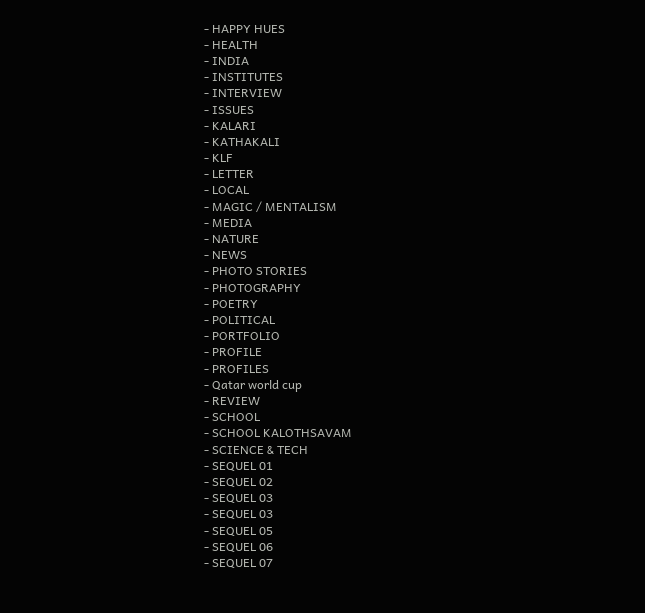- HAPPY HUES
- HEALTH
- INDIA
- INSTITUTES
- INTERVIEW
- ISSUES
- KALARI
- KATHAKALI
- KLF
- LETTER
- LOCAL
- MAGIC / MENTALISM
- MEDIA
- NATURE
- NEWS
- PHOTO STORIES
- PHOTOGRAPHY
- POETRY
- POLITICAL
- PORTFOLIO
- PROFILE
- PROFILES
- Qatar world cup
- REVIEW
- SCHOOL
- SCHOOL KALOTHSAVAM
- SCIENCE & TECH
- SEQUEL 01
- SEQUEL 02
- SEQUEL 03
- SEQUEL 03
- SEQUEL 05
- SEQUEL 06
- SEQUEL 07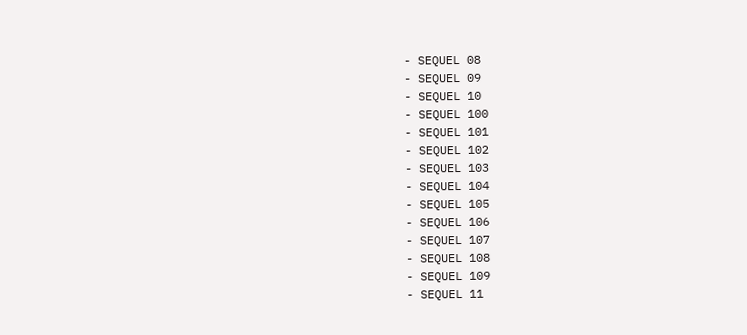- SEQUEL 08
- SEQUEL 09
- SEQUEL 10
- SEQUEL 100
- SEQUEL 101
- SEQUEL 102
- SEQUEL 103
- SEQUEL 104
- SEQUEL 105
- SEQUEL 106
- SEQUEL 107
- SEQUEL 108
- SEQUEL 109
- SEQUEL 11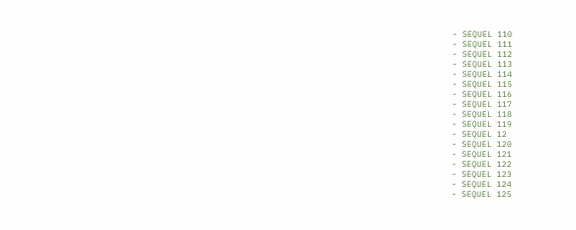- SEQUEL 110
- SEQUEL 111
- SEQUEL 112
- SEQUEL 113
- SEQUEL 114
- SEQUEL 115
- SEQUEL 116
- SEQUEL 117
- SEQUEL 118
- SEQUEL 119
- SEQUEL 12
- SEQUEL 120
- SEQUEL 121
- SEQUEL 122
- SEQUEL 123
- SEQUEL 124
- SEQUEL 125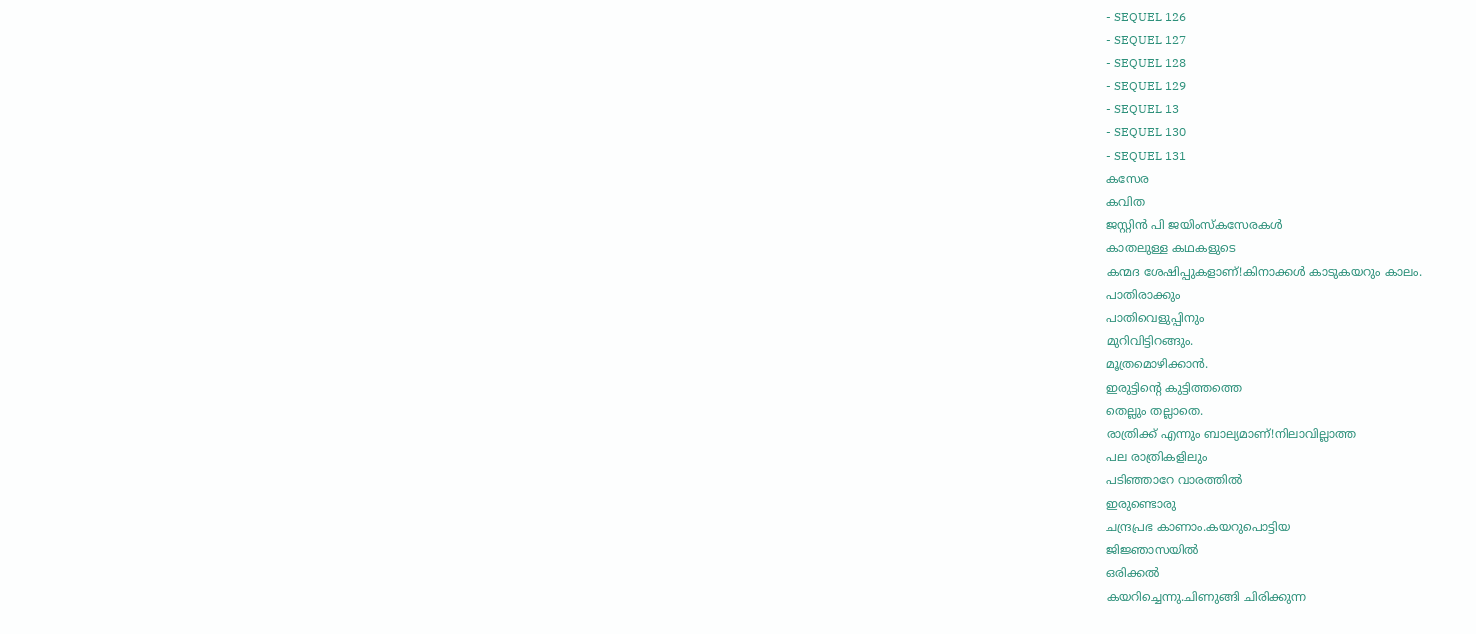- SEQUEL 126
- SEQUEL 127
- SEQUEL 128
- SEQUEL 129
- SEQUEL 13
- SEQUEL 130
- SEQUEL 131
കസേര
കവിത
ജസ്റ്റിൻ പി ജയിംസ്കസേരകൾ
കാതലുള്ള കഥകളുടെ
കന്മദ ശേഷിപ്പുകളാണ്!കിനാക്കൾ കാടുകയറും കാലം.
പാതിരാക്കും
പാതിവെളുപ്പിനും
മുറിവിട്ടിറങ്ങും.
മൂത്രമൊഴിക്കാൻ.
ഇരുട്ടിന്റെ കുട്ടിത്തത്തെ
തെല്ലും തല്ലാതെ.
രാത്രിക്ക് എന്നും ബാല്യമാണ്!നിലാവില്ലാത്ത
പല രാത്രികളിലും
പടിഞ്ഞാറേ വാരത്തിൽ
ഇരുണ്ടൊരു
ചന്ദ്രപ്രഭ കാണാം.കയറുപൊട്ടിയ
ജിജ്ഞാസയിൽ
ഒരിക്കൽ
കയറിച്ചെന്നു.ചിണുങ്ങി ചിരിക്കുന്ന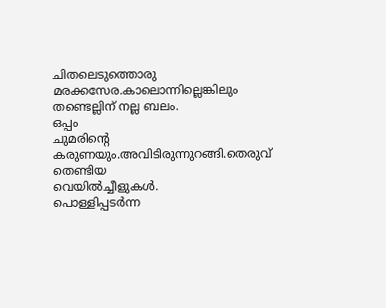ചിതലെടുത്തൊരു
മരക്കസേര.കാലൊന്നില്ലെങ്കിലും
തണ്ടെല്ലിന് നല്ല ബലം.
ഒപ്പം
ചുമരിന്റെ കരുണയും.അവിടിരുന്നുറങ്ങി.തെരുവ് തെണ്ടിയ
വെയിൽച്ചീളുകൾ.
പൊള്ളിപ്പടർന്ന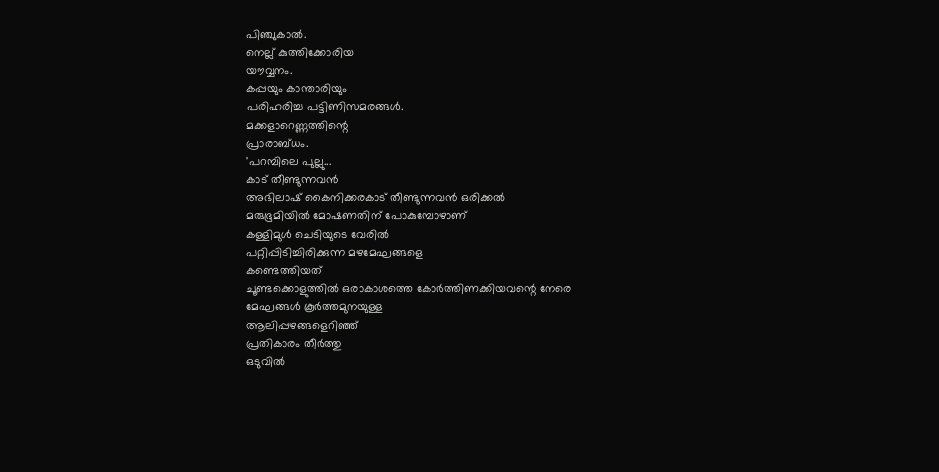പിഞ്ചുകാൽ.
നെല്ല് കുത്തിക്കോരിയ
യൗവ്വനം.
കപ്പയും കാന്താരിയും
പരിഹരിച്ച പട്ടിണിസമരങ്ങൾ.
മക്കളാറെണ്ണത്തിന്റെ
പ്രാരാബ്ധം.
'പറമ്പിലെ പുല്ലു...
കാട് തീണ്ടുന്നവൻ
അഭിലാഷ് കൈനിക്കരകാട് തീണ്ടുന്നവൻ ഒരിക്കൽ
മരുഭൂമിയിൽ മോഷണതിന് പോകുമ്പോഴാണ്
കള്ളിമുൾ ചെടിയുടെ വേരിൽ
പറ്റിപ്പിടിച്ചിരിക്കുന്ന മഴമേഘങ്ങളെ
കണ്ടെത്തിയത്
ചൂണ്ടക്കൊളുത്തിൽ ഒരാകാശത്തെ കോർത്തിണക്കിയവന്റെ നേരെ
മേഘങ്ങൾ കൂർത്തമുനയുള്ള
ആലിപ്പഴങ്ങളെറിഞ്ഞ്
പ്രതികാരം തീർത്തു
ഒടുവിൽ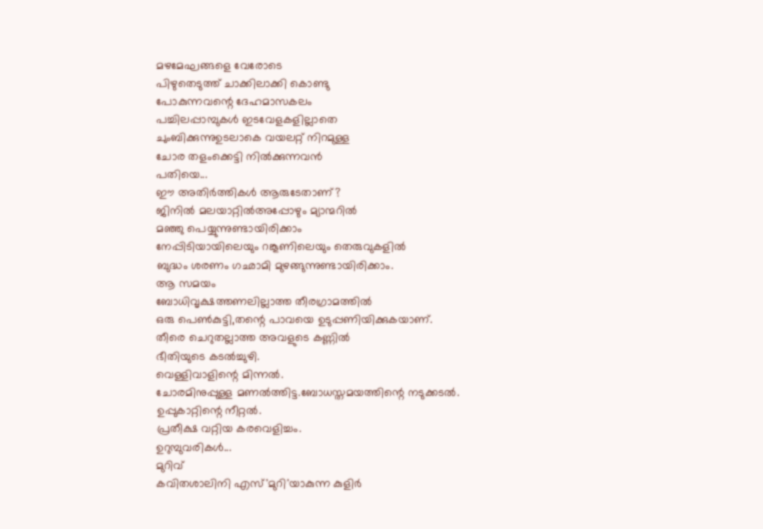മഴമേഘങ്ങളെ വേരോടെ
പിഴുതെടുത്ത് ചാക്കിലാക്കി കൊണ്ടു
പോകുന്നവന്റെ ദേഹമാസകലം
പച്ചിലപ്പാമ്പുകൾ ഇടവേളകളില്ലാതെ
ചുംബിക്കുന്നുഉടലാകെ വയലറ്റ് നിറമുള്ള
ചോര തളംക്കെട്ടി നിൽക്കുന്നവൻ
പതിയെ...
ഈ അതിർത്തികൾ ആരുടേതാണ്?
ജിനിൽ മലയാറ്റിൽഅപ്പോഴും മ്യാന്മറിൽ
മഞ്ഞു പെയ്യുന്നുണ്ടായിരിക്കാം
നേപ്പിടിയായിലെയും റങ്കൂണിലെയും തെരുവുകളിൽ
ബുദ്ധം ശരണം ഗഛാമി മുഴങ്ങുന്നുണ്ടായിരിക്കാം.
ആ സമയം
ബോധിവൃക്ഷത്തണലില്ലാത്ത തീരഗ്രാമത്തിൽ
ഒരു പെൺകുട്ടി,തന്റെ പാവയെ ഉടുപ്പണിയിക്കുകയാണ്.
തീരെ ചെറുതല്ലാത്ത അവളുടെ കണ്ണിൽ
ഭീതിയുടെ കടൽച്ചുഴി.
വെള്ളിവാളിന്റെ മിന്നൽ.
ചോരമിനുപ്പുള്ള മണൽത്തിട്ട.ബോധസ്തമയത്തിന്റെ നടുക്കടൽ.
ഉപ്പുകാറ്റിന്റെ നീറ്റൽ.
പ്രതീക്ഷ വറ്റിയ കരവെളിച്ചം.
ഉറുമ്പുവരികൾ...
മുറിവ്
കവിതശാലിനി എസ്'മുറി'യാകുന്ന കുളിർ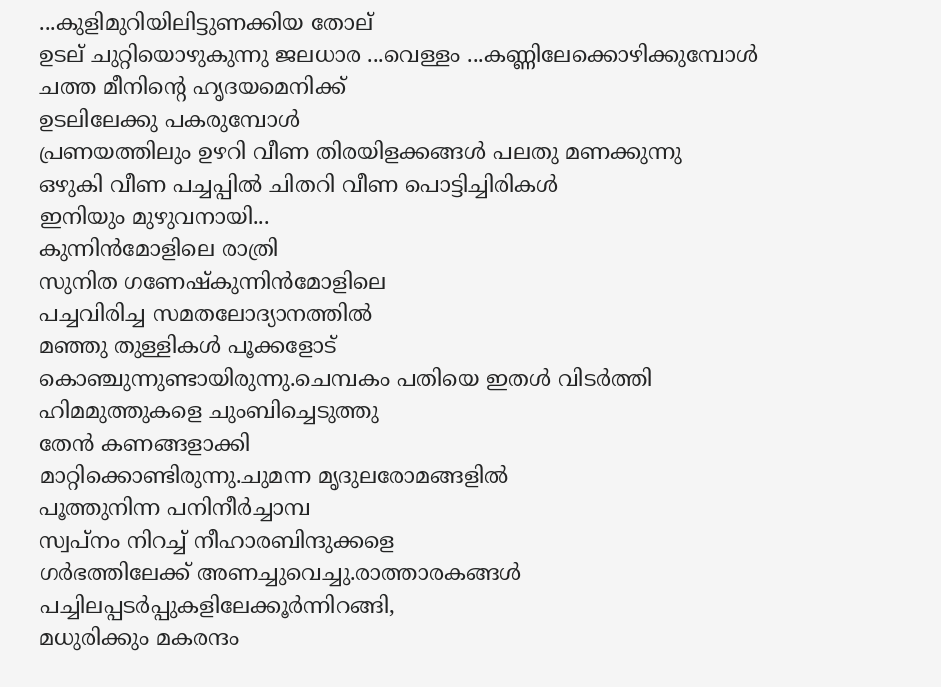...കുളിമുറിയിലിട്ടുണക്കിയ തോല്
ഉടല് ചുറ്റിയൊഴുകുന്നു ജലധാര ...വെള്ളം ...കണ്ണിലേക്കൊഴിക്കുമ്പോൾ ചത്ത മീനിന്റെ ഹൃദയമെനിക്ക്
ഉടലിലേക്കു പകരുമ്പോൾ
പ്രണയത്തിലും ഉഴറി വീണ തിരയിളക്കങ്ങൾ പലതു മണക്കുന്നു
ഒഴുകി വീണ പച്ചപ്പിൽ ചിതറി വീണ പൊട്ടിച്ചിരികൾ
ഇനിയും മുഴുവനായി...
കുന്നിൻമോളിലെ രാത്രി
സുനിത ഗണേഷ്കുന്നിൻമോളിലെ
പച്ചവിരിച്ച സമതലോദ്യാനത്തിൽ
മഞ്ഞു തുള്ളികൾ പൂക്കളോട്
കൊഞ്ചുന്നുണ്ടായിരുന്നു.ചെമ്പകം പതിയെ ഇതൾ വിടർത്തി
ഹിമമുത്തുകളെ ചുംബിച്ചെടുത്തു
തേൻ കണങ്ങളാക്കി
മാറ്റിക്കൊണ്ടിരുന്നു.ചുമന്ന മൃദുലരോമങ്ങളിൽ
പൂത്തുനിന്ന പനിനീർച്ചാമ്പ
സ്വപ്നം നിറച്ച് നീഹാരബിന്ദുക്കളെ
ഗർഭത്തിലേക്ക് അണച്ചുവെച്ചു.രാത്താരകങ്ങൾ
പച്ചിലപ്പടർപ്പുകളിലേക്കൂർന്നിറങ്ങി,
മധുരിക്കും മകരന്ദം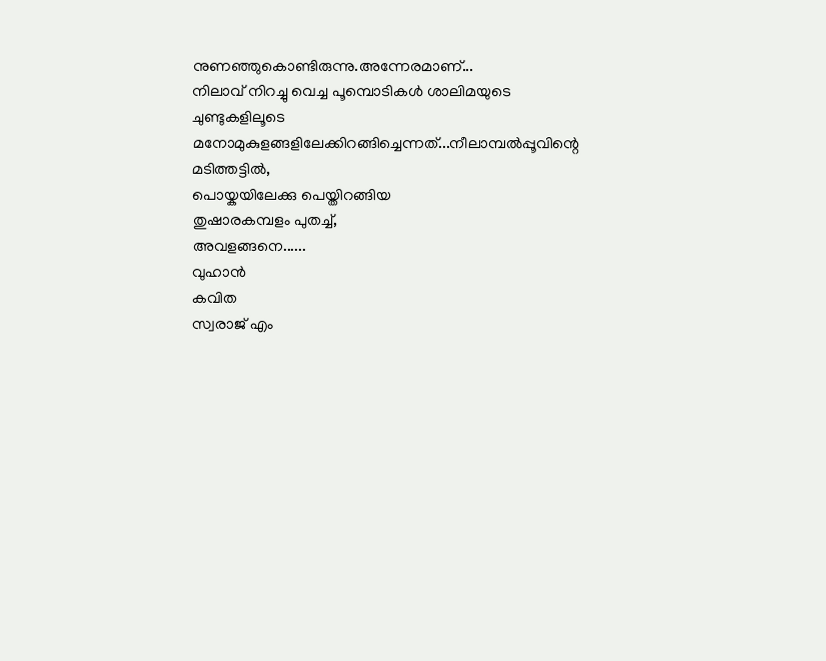നുണഞ്ഞുകൊണ്ടിരുന്നു.അന്നേരമാണ്...
നിലാവ് നിറച്ചു വെച്ച പൂമ്പൊടികൾ ശാലിമയുടെ ചുണ്ടുകളിലൂടെ
മനോമുകുളങ്ങളിലേക്കിറങ്ങിച്ചെന്നത്...നീലാമ്പൽപ്പൂവിന്റെ മടിത്തട്ടിൽ,
പൊയ്കയിലേക്കു പെയ്തിറങ്ങിയ
തുഷാരകമ്പളം പുതച്ച്,
അവളങ്ങനെ......
വുഹാൻ
കവിത
സ്വരാജ് എം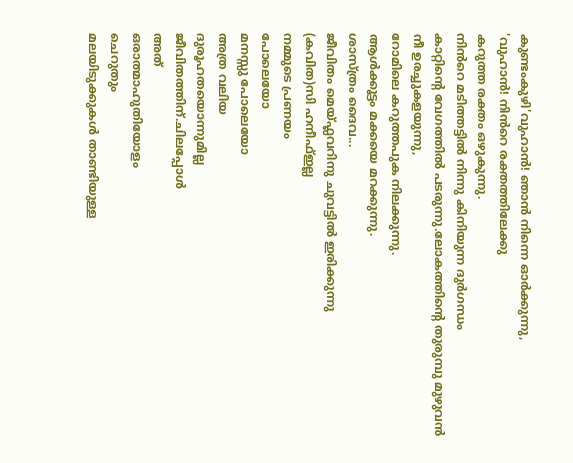കുണ്ടംകുഴി'വുഹാൻ! ഞാൻ നിന്നെ ഓർക്കുന്നു,
'വുഹാൻ! നിൻറെ രക്തത്തിലേക്കു
കറുത്ത രക്തം ഒഴുകുന്നു.
നിൻറെ മടിത്തട്ടിൽ നിന്നു കിനിയുന്ന ദുർഗന്ധം
കാറ്റിന്റെ വേഗത്തിൽ പടരുന്നു.ലോകത്തിന്റെ തുരുമ്പു മുഴുവൻ
നീ ഉരച്ചുകളയുന്നു,
റോമിലെ കറുത്തപുക നിലക്കുന്നു.
ആൾക്കൂട്ടം മക്കയെ മറക്കുന്നു.
ശാസ്ത്രം ദൈവ...
ജീവിതം മെയ്ഫ്ലവറിനു ചുവട്ടിൽ ഇരിക്കുന്നു
(കവിത)സി ഹനീഫ്ഇല്ല
നമ്മുടെ പ്രണയം
പോലെയോ
മനസ്സു പോലെയോ
അത്ര വലിയ
ദുരൂഹതയൊന്നുമില്ല
ജീവിതത്തിന്.ചിലപ്പോൾ
അത്
ഒരാത്മാഹുതിയോളം
ചെറുതും
മലയിടുക്കുകൾ താണ്ടിയുള്ള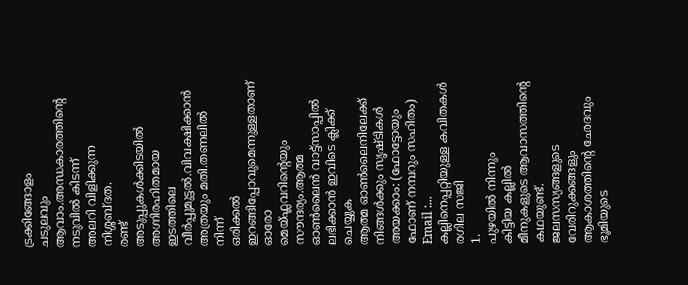ട്രക്കിങ്ങോളം
ചടുലവും
ആവാം.അന്ധകാരത്തിന്റെ
നടുവിൽ കിടന്ന്
അലറി വിളിക്കുന്ന
നിശ്ശബ്ദത.
രണ്ട്
അടുപ്പുകൾക്കിടയിൽ
അഗ്നിരഹിതമായ
ഇടത്തിലെ
വീർപ്പുമുട്ടൽ.വിവക്ഷിക്കാൻ
അത്രയും മതി.തണലിൽ നിന്ന്
ഒരിക്കൽ
ഇറങ്ങിപ്പോവുമെന്നുള്ളതാണ്
ഓരോ
മെയ്ഫ്ലവറിന്റെയും
സൗന്ദര്യം.ആത്മ ഓൺലൈൻ വാട്ട്സാപ്പിൽ ലഭിക്കാൻ ഇവിടെ ക്ലിക്ക് ചെയ്യുക
ആത്മ ഓൺലൈനിലേക്ക് നിങ്ങൾക്കും സൃഷ്ടികൾ അയക്കാം: (ഫോട്ടോയും ഫോണ് നമ്പറും സഹിതം)
Email :...
കല്ലിനെപ്പറ്റിയുള്ള കവിതകൾ
രഗില സജി
1.
പുഴയിൽ നിന്നും
കിട്ടിയ കല്ലിൽ
മീനുകളുടെ ആവാസത്തിന്റെ കഥയുണ്ട്.
ജലസസ്യങ്ങളുടെ വേരിറുക്കങ്ങളും
ആകാശത്തിന്റെ ഛേദവും
ഭൂമിയുടെ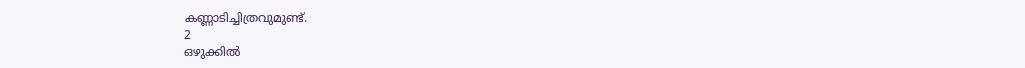കണ്ണാടിച്ചിത്രവുമുണ്ട്.
2
ഒഴുക്കിൽ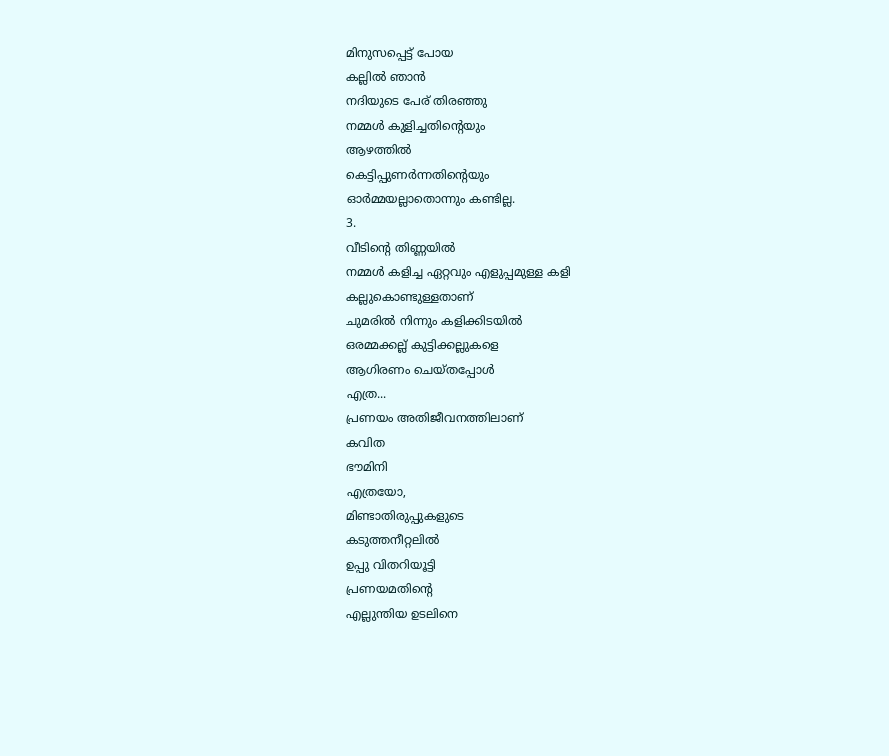മിനുസപ്പെട്ട് പോയ
കല്ലിൽ ഞാൻ
നദിയുടെ പേര് തിരഞ്ഞു
നമ്മൾ കുളിച്ചതിന്റെയും
ആഴത്തിൽ
കെട്ടിപ്പുണർന്നതിന്റെയും
ഓർമ്മയല്ലാതൊന്നും കണ്ടില്ല.
3.
വീടിന്റെ തിണ്ണയിൽ
നമ്മൾ കളിച്ച ഏറ്റവും എളുപ്പമുള്ള കളി
കല്ലുകൊണ്ടുള്ളതാണ്
ചുമരിൽ നിന്നും കളിക്കിടയിൽ
ഒരമ്മക്കല്ല് കുട്ടിക്കല്ലുകളെ
ആഗിരണം ചെയ്തപ്പോൾ
എത്ര...
പ്രണയം അതിജീവനത്തിലാണ്
കവിത
ഭൗമിനി
എത്രയോ,
മിണ്ടാതിരുപ്പുകളുടെ
കടുത്തനീറ്റലിൽ
ഉപ്പു വിതറിയൂട്ടി
പ്രണയമതിന്റെ
എല്ലുന്തിയ ഉടലിനെ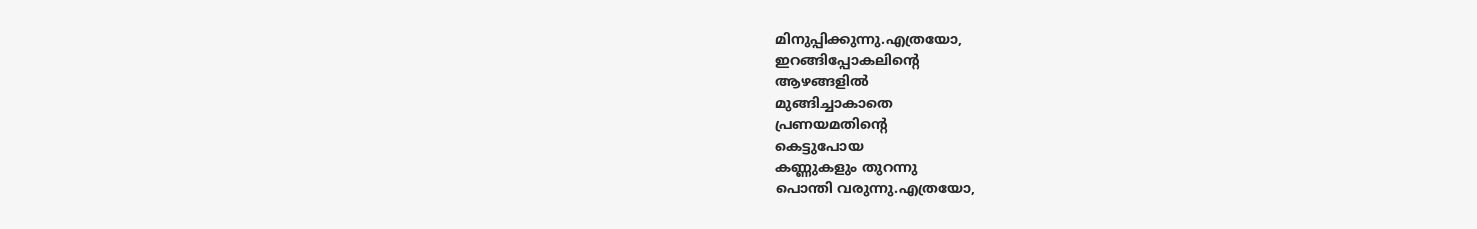മിനുപ്പിക്കുന്നു.എത്രയോ,
ഇറങ്ങിപ്പോകലിന്റെ
ആഴങ്ങളിൽ
മുങ്ങിച്ചാകാതെ
പ്രണയമതിന്റെ
കെട്ടുപോയ
കണ്ണുകളും തുറന്നു
പൊന്തി വരുന്നു.എത്രയോ,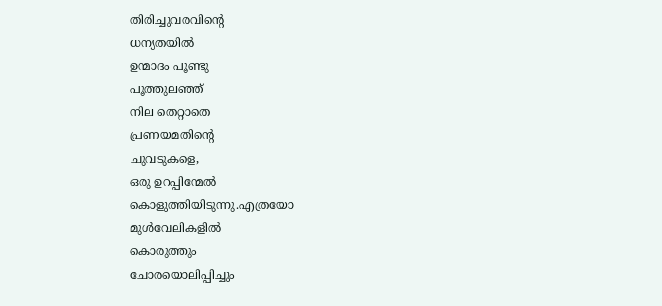തിരിച്ചുവരവിന്റെ
ധന്യതയിൽ
ഉന്മാദം പൂണ്ടു
പൂത്തുലഞ്ഞ്
നില തെറ്റാതെ
പ്രണയമതിന്റെ
ചുവടുകളെ,
ഒരു ഉറപ്പിന്മേൽ
കൊളുത്തിയിടുന്നു.എത്രയോ
മുൾവേലികളിൽ
കൊരുത്തും
ചോരയൊലിപ്പിച്ചും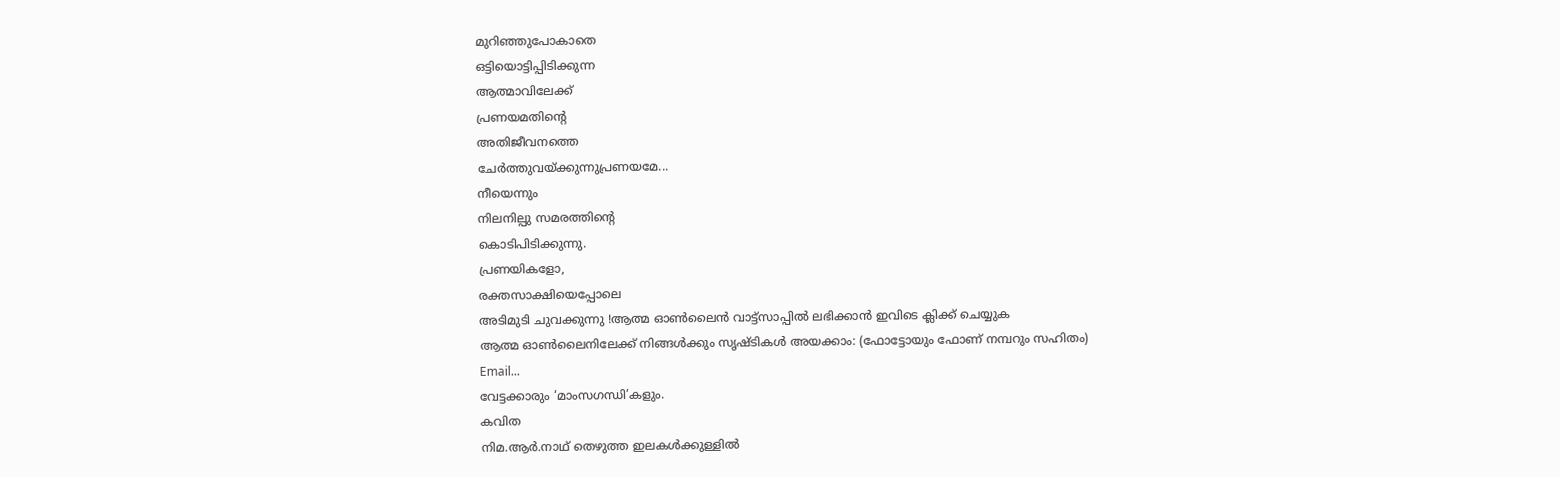മുറിഞ്ഞുപോകാതെ
ഒട്ടിയൊട്ടിപ്പിടിക്കുന്ന
ആത്മാവിലേക്ക്
പ്രണയമതിന്റെ
അതിജീവനത്തെ
ചേർത്തുവയ്ക്കുന്നുപ്രണയമേ...
നീയെന്നും
നിലനില്പു സമരത്തിന്റെ
കൊടിപിടിക്കുന്നു.
പ്രണയികളോ,
രക്തസാക്ഷിയെപ്പോലെ
അടിമുടി ചുവക്കുന്നു !ആത്മ ഓൺലൈൻ വാട്ട്സാപ്പിൽ ലഭിക്കാൻ ഇവിടെ ക്ലിക്ക് ചെയ്യുക
ആത്മ ഓൺലൈനിലേക്ക് നിങ്ങൾക്കും സൃഷ്ടികൾ അയക്കാം: (ഫോട്ടോയും ഫോണ് നമ്പറും സഹിതം)
Email...
വേട്ടക്കാരും ‘മാംസഗന്ധി’കളും.
കവിത
നിമ.ആർ.നാഥ് തെഴുത്ത ഇലകൾക്കുള്ളിൽ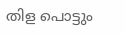തിള പൊട്ടും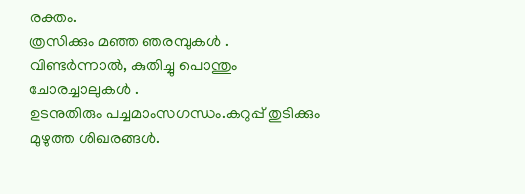രക്തം.
ത്രസിക്കും മഞ്ഞ ഞരമ്പുകൾ .
വിണ്ടർന്നാൽ, കുതിച്ചു പൊന്തും
ചോരച്ചാലുകൾ .
ഉടനുതിരും പച്ചമാംസഗന്ധം.കറുപ്പ് തുടിക്കും മുഴുത്ത ശിഖരങ്ങൾ.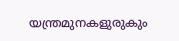യന്ത്രമുനകളുരുകും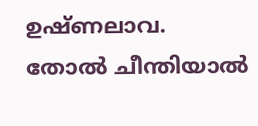ഉഷ്ണലാവ.
തോൽ ചീന്തിയാൽ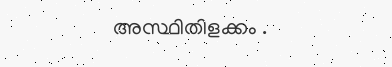അസ്ഥിതിളക്കം .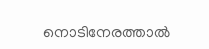നൊടിനേരത്താൽ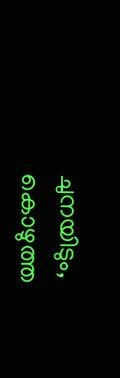ചുനയിടും,
കൊഴുത്ത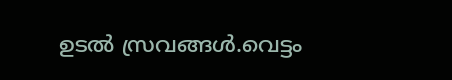ഉടൽ സ്രവങ്ങൾ.വെട്ടം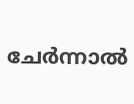ചേർന്നാൽ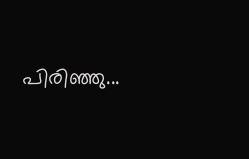പിരിഞ്ഞു...